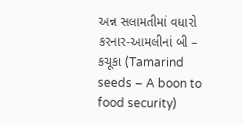અન્ન સલામતીમાં વધારો કરનાર-આમલીનાં બી – કચૂકા (Tamarind seeds – A boon to food security)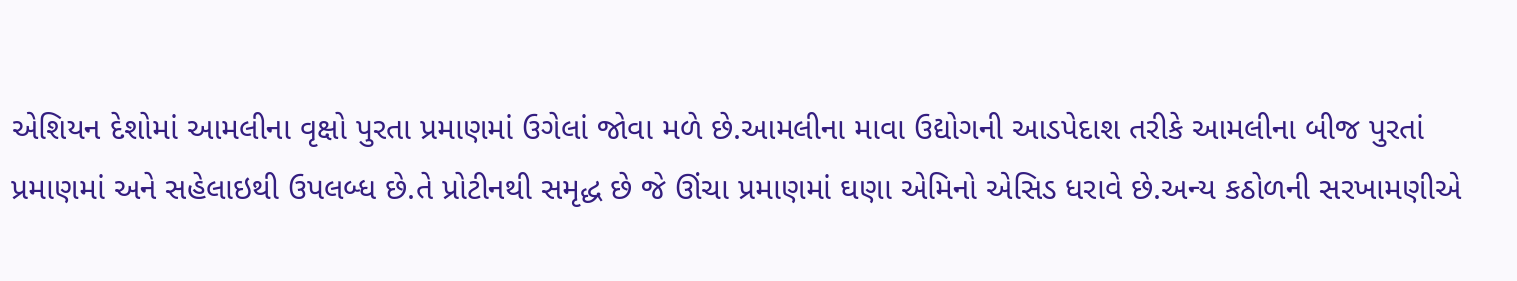એશિયન દેશોમાં આમલીના વૃક્ષો પુરતા પ્રમાણમાં ઉગેલાં જોવા મળે છે.આમલીના માવા ઉદ્યોગની આડપેદાશ તરીકે આમલીના બીજ પુરતાં પ્રમાણમાં અને સહેલાઇથી ઉપલબ્ધ છે.તે પ્રોટીનથી સમૃદ્ધ છે જે ઊંચા પ્રમાણમાં ઘણા એમિનો એસિડ ધરાવે છે.અન્ય કઠોળની સરખામણીએ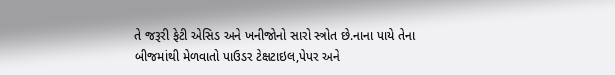તે જરૂરી ફેટી એસિડ અને ખનીજોનો સારો સ્ત્રોત છે.નાના પાયે તેના બીજમાંથી મેળવાતો પાઉડર ટેક્ષટાઇલ,પેપર અને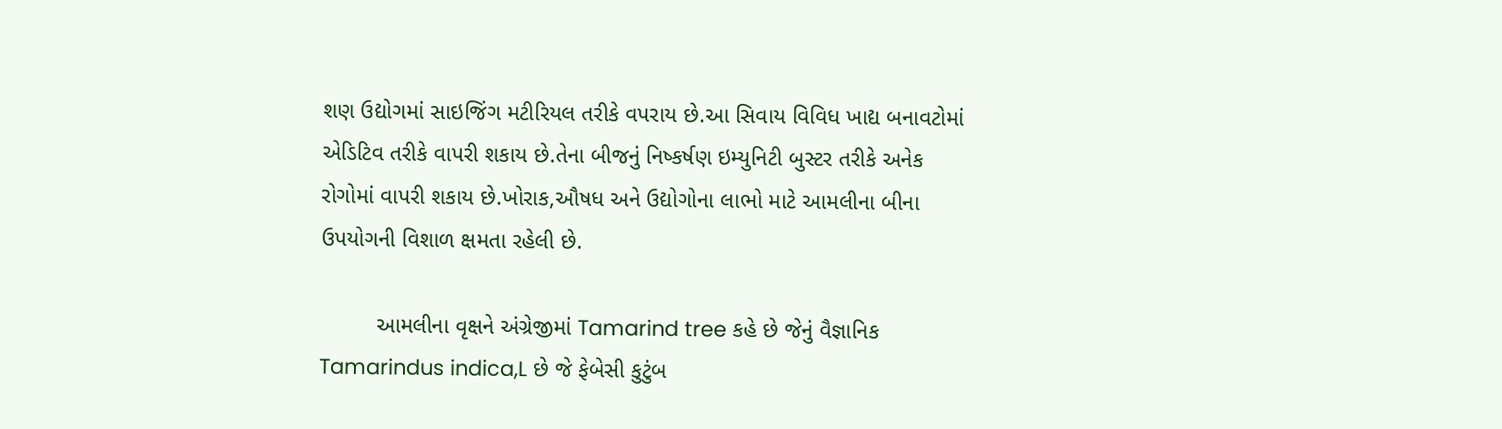શણ ઉદ્યોગમાં સાઇજિંગ મટીરિયલ તરીકે વપરાય છે.આ સિવાય વિવિધ ખાદ્ય બનાવટોમાં એડિટિવ તરીકે વાપરી શકાય છે.તેના બીજનું નિષ્કર્ષણ ઇમ્યુનિટી બુસ્ટર તરીકે અનેક રોગોમાં વાપરી શકાય છે.ખોરાક,ઔષધ અને ઉદ્યોગોના લાભો માટે આમલીના બીના ઉપયોગની વિશાળ ક્ષમતા રહેલી છે.

         આમલીના વૃક્ષને અંગ્રેજીમાં Tamarind tree કહે છે જેનું વૈજ્ઞાનિક Tamarindus indica,L છે જે ફેબેસી કુટુંબ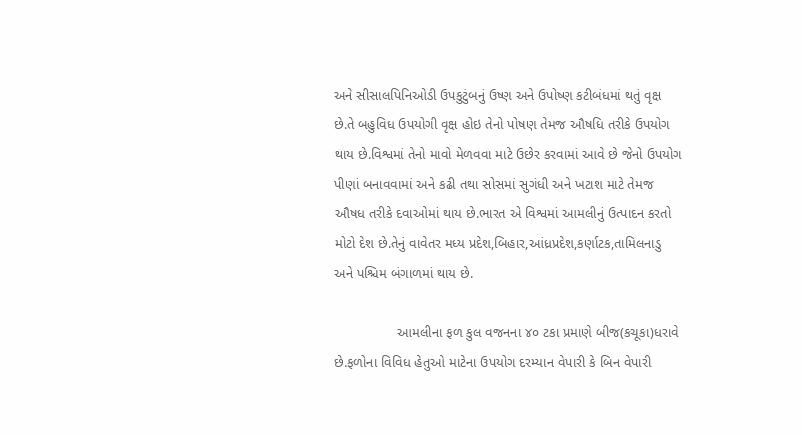અને સીસાલપિનિઓડી ઉપકુટુંબનું ઉષ્ણ અને ઉપોષ્ણ કટીબંધમાં થતું વૃક્ષ છે.તે બહુવિધ ઉપયોગી વૃક્ષ હોઇ તેનો પોષણ તેમજ ઔષધિ તરીકે ઉપયોગ થાય છે.વિશ્વમાં તેનો માવો મેળવવા માટે ઉછેર કરવામાં આવે છે જેનો ઉપયોગ પીણાં બનાવવામાં અને કઢી તથા સોસમાં સુગંધી અને ખટાશ માટે તેમજ ઔષધ તરીકે દવાઓમાં થાય છે.ભારત એ વિશ્વમાં આમલીનું ઉત્પાદન કરતો મોટો દેશ છે.તેનું વાવેતર મધ્ય પ્રદેશ,બિહાર,આંધ્રપ્રદેશ,કર્ણાટક,તામિલનાડુ અને પશ્ચિમ બંગાળમાં થાય છે.

                આમલીના ફળ કુલ વજનના ૪૦ ટકા પ્રમાણે બીજ(કચૂકા)ધરાવે છે.ફળોના વિવિધ હેતુઓ માટેના ઉપયોગ દરમ્યાન વેપારી કે બિન વેપારી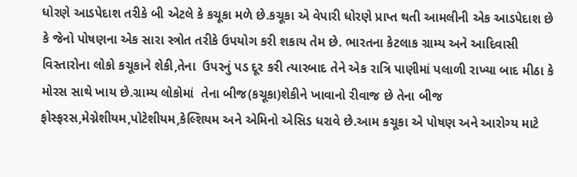ધોરણે આડપેદાશ તરીકે બી એટલે કે કચૂકા મળે છે.કચૂકા એ વેપારી ધોરણે પ્રાપ્ત થતી આમલીની એક આડપેદાશ છે કે જેનો પોષણના એક સારા સ્ત્રોત તરીકે ઉપયોગ કરી શકાય તેમ છે. ભારતના કેટલાક ગ્રામ્ય અને આદિવાસી વિસ્તારોના લોકો કચૂકાને શેકી,તેના  ઉપરનું પડ દૂર કરી ત્યારબાદ તેને એક રાત્રિ પાણીમાં પલાળી રાખ્યા બાદ મીઠા કે મોરસ સાથે ખાય છે.ગ્રામ્ય લોકોમાં  તેના બીજ(કચૂકા)શેકીને ખાવાનો રીવાજ છે તેના બીજ ફોસ્ફરસ,મેગ્નેશીયમ,પોટેશીયમ,કેલ્શિયમ અને એમિનો એસિડ ધરાવે છે.આમ કચૂકા એ પોષણ અને આરોગ્ય માટે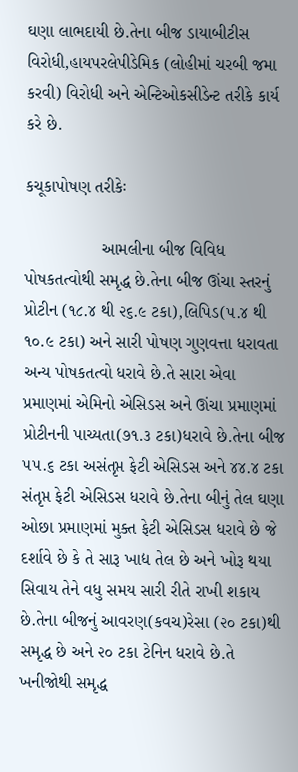ઘણા લાભદાયી છે.તેના બીજ ડાયાબીટીસ વિરોધી,હાયપરલેપીડેમિક (લોહીમાં ચરબી જમા કરવી) વિરોધી અને એન્ટિઓકસીડેન્ટ તરીકે કાર્ય કરે છે.

કચૂકાપોષણ તરીકેઃ

                આમલીના બીજ વિવિધ પોષકતત્વોથી સમૃદ્ધ છે.તેના બીજ ઊંચા સ્તરનું પ્રોટીન (૧૮.૪ થી ૨૬.૯ ટકા),લિપિડ(૫.૪ થી ૧૦.૯ ટકા) અને સારી પોષણ ગુણવત્તા ધરાવતા અન્ય પોષકતત્વો ધરાવે છે.તે સારા એવા પ્રમાણમાં એમિનો એસિડસ અને ઊંચા પ્રમાણમાં પ્રોટીનની પાચ્યતા(૭૧.૩ ટકા)ધરાવે છે.તેના બીજ ૫૫.૬ ટકા અસંતૃપ્ત ફેટી એસિડસ અને ૪૪.૪ ટકા સંતૃપ્ત ફેટી એસિડસ ધરાવે છે.તેના બીનું તેલ ઘણા ઓછા પ્રમાણમાં મુક્ત ફેટી એસિડસ ધરાવે છે જે દર્શાવે છે કે તે સારૂ ખાદ્ય તેલ છે અને ખોરૂ થયા સિવાય તેને વધુ સમય સારી રીતે રાખી શકાય છે.તેના બીજનું આવરણ(કવચ)રેસા (૨૦ ટકા)થી સમૃદ્ધ છે અને ૨૦ ટકા ટેનિન ધરાવે છે.તે ખનીજોથી સમૃદ્ધ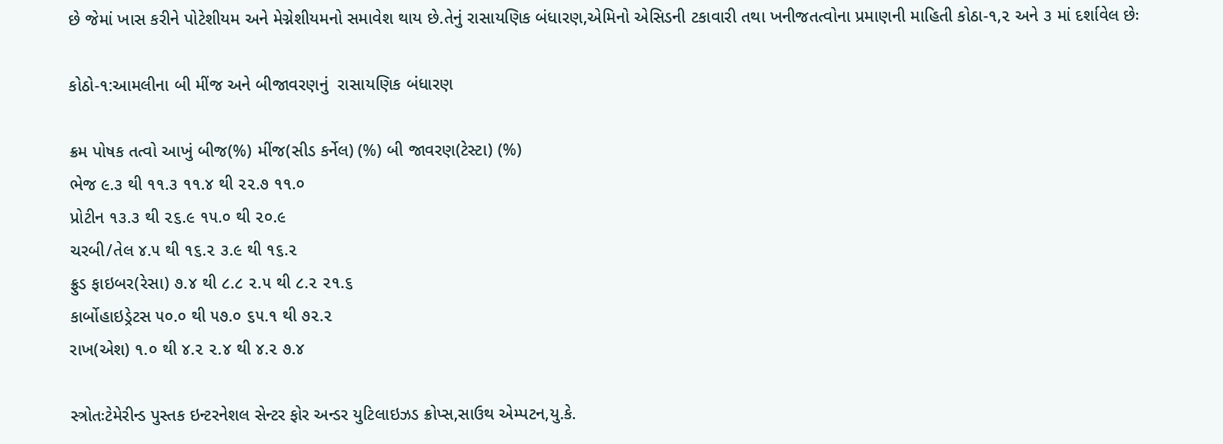છે જેમાં ખાસ કરીને પોટેશીયમ અને મેગ્નેશીયમનો સમાવેશ થાય છે.તેનું રાસાયણિક બંધારણ,એમિનો એસિડની ટકાવારી તથા ખનીજતત્વોના પ્રમાણની માહિતી કોઠા-૧,૨ અને ૩ માં દર્શાવેલ છેઃ

કોઠો-૧:આમલીના બી મીંજ અને બીજાવરણનું  રાસાયણિક બંધારણ

ક્રમ પોષક તત્વો આખું બીજ(%) મીંજ(સીડ કર્નેલ) (%) બી જાવરણ(ટેસ્ટા) (%)
ભેજ ૯.૩ થી ૧૧.૩ ૧૧.૪ થી ૨૨.૭ ૧૧.૦
પ્રોટીન ૧૩.૩ થી ૨૬.૯ ૧૫.૦ થી ૨૦.૯
ચરબી/તેલ ૪.૫ થી ૧૬.૨ ૩.૯ થી ૧૬.૨
ફ્રુડ ફાઇબર(રેસા) ૭.૪ થી ૮.૮ ૨.૫ થી ૮.૨ ૨૧.૬
કાર્બોહાઇડ્રેટસ ૫૦.૦ થી ૫૭.૦ ૬૫.૧ થી ૭૨.૨
રાખ(એશ) ૧.૦ થી ૪.૨ ૨.૪ થી ૪.૨ ૭.૪

સ્ત્રોતઃટેમેરીન્ડ પુસ્તક ઇન્ટરનેશલ સેન્ટર ફોર અન્ડર યુટિલાઇઝડ ક્રોપ્સ,સાઉથ એમ્પટન,યુ.કે.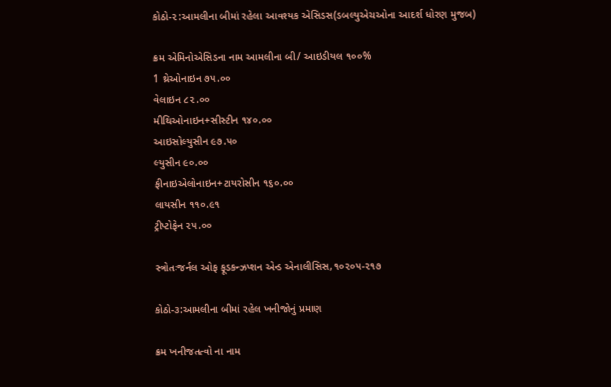કોઠો-૨:આમલીના બીમાં રહેલા આવશ્યક એસિડસ(ડબલ્યુએચઓના આદર્શ ધોરણ મુજબ)

ક્રમ એમિનોએસિડના નામ આમલીના બી/ આઇડીયલ ૧૦૦%
1 થ્રેઓનાઇન ૭૫.૦૦
વેલાઇન ૮૨.૦૦
મીથિઓનાઇન+સીસ્ટીન ૧૪૦.૦૦
આઇસોલ્યુસીન ૯૭.૫૦
લ્યુસીન ૯૦.૦૦
ફીનાઇએલોનાઇન+ટાયરોસીન ૧૬૦.૦૦
લાયસીન ૧૧૦.૯૧
ટ્રીપ્ટોફેન ૨૫.૦૦

સ્ત્રોતઃજર્નલ ઓફ ફૂડકન્ઝપ્શન એન્ડ એનાલીસિસ,૧૦૨૦૫-૨૧૭

કોઠો-૩:આમલીના બીમાં રહેલ ખનીજોનું પ્રમાણ

ક્રમ ખનીજતત્વો ના નામ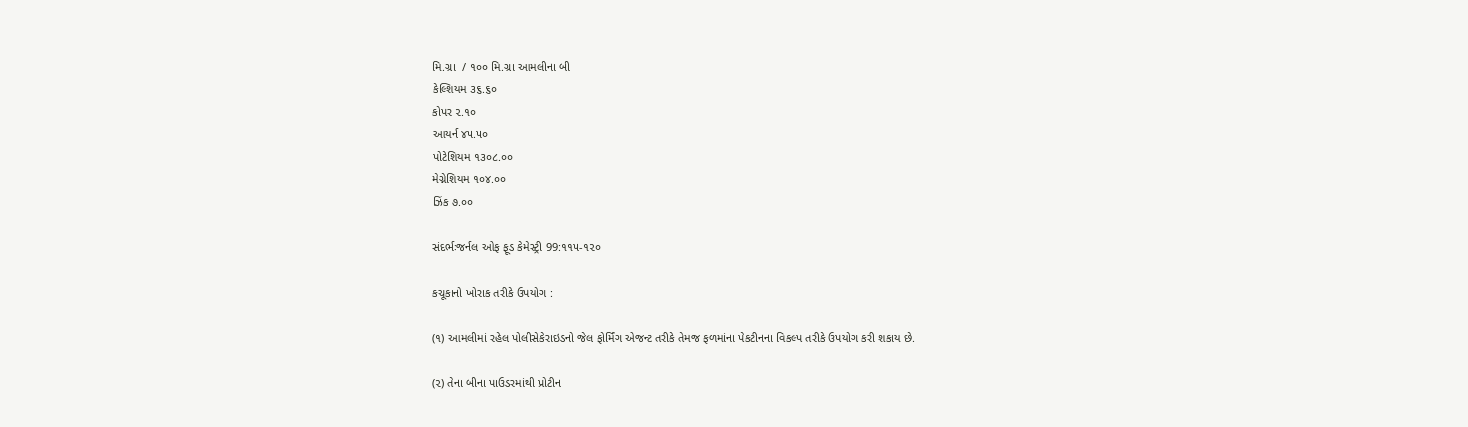મિ.ગ્રા  / ૧૦૦ મિ.ગ્રા આમલીના બી
કેલ્શિયમ ૩૬.૬૦
કોપર ૨.૧૦
આયર્ન ૪૫.૫૦
પોટેશિયમ ૧૩૦૮.૦૦
મેગ્નેશિયમ ૧૦૪.૦૦
ઝિંક ૭.૦૦

સંદર્ભઃજર્નલ ઓફ ફૂડ કેમેસ્ટ્રી 99:૧૧૫-૧૨૦

કચૂકાનો ખોરાક તરીકે ઉપયોગ :

(૧) આમલીમાં રહેલ પોલીસેકેરાઇડનો જેલ ફોર્મિંગ એજન્ટ તરીકે તેમજ ફળમાંના પેકટીનના વિકલ્પ તરીકે ઉપયોગ કરી શકાય છે.

(૨) તેના બીના પાઉડરમાંથી પ્રોટીન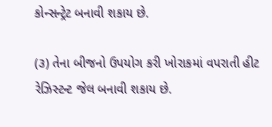કોન્સન્ટ્રેટ બનાવી શકાય છે.

(૩) તેના બીજનો ઉપયોગ કરી ખોરાકમાં વપરાતી હીટ રેઝિસ્ટન્ટ જેલ બનાવી શકાય છે.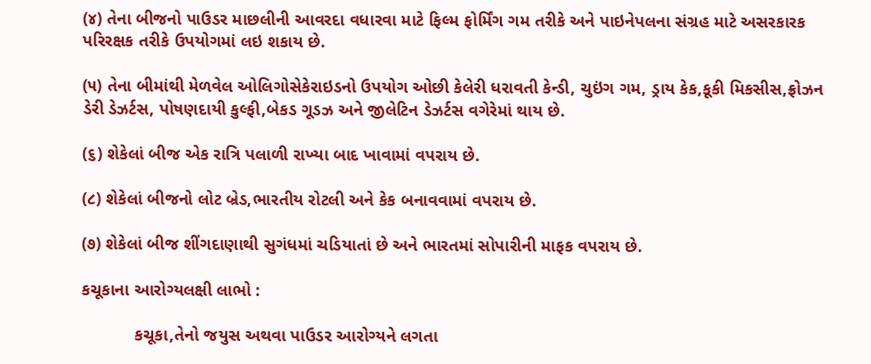(૪) તેના બીજનો પાઉડર માછલીની આવરદા વધારવા માટે ફિલ્મ ફોર્મિંગ ગમ તરીકે અને પાઇનેપલના સંગ્રહ માટે અસરકારક પરિરક્ષક તરીકે ઉપયોગમાં લઇ શકાય છે.

(૫) તેના બીમાંથી મેળવેલ ઓલિગોસેકેરાઇડનો ઉપયોગ ઓછી કેલેરી ધરાવતી કેન્ડી, ચુઇંગ ગમ, ડ્રાય કેક,કૂકી મિકસીસ,ફ્રોઝન ડેરી ડેઝર્ટસ, પોષણદાયી કુલ્ફી,બેકડ ગૂડઝ અને જીલેટિન ડેઝર્ટસ વગેરેમાં થાય છે.

(૬) શેકેલાં બીજ એક રાત્રિ પલાળી રાખ્યા બાદ ખાવામાં વપરાય છે.

(૮) શેકેલાં બીજનો લોટ બ્રેડ,ભારતીય રોટલી અને કેક બનાવવામાં વપરાય છે.

(૭) શેકેલાં બીજ શીંગદાણાથી સુગંધમાં ચડિયાતાં છે અને ભારતમાં સોપારીની માફક વપરાય છે.

કચૂકાના આરોગ્યલક્ષી લાભો :

           કચૂકા,તેનો જયુસ અથવા પાઉડર આરોગ્યને લગતા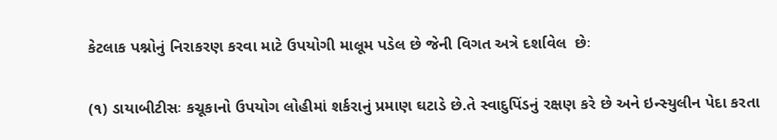કેટલાક પશ્નોનું નિરાકરણ કરવા માટે ઉપયોગી માલૂમ પડેલ છે જેની વિગત અત્રે દર્શાવેલ  છેઃ

(૧) ડાયાબીટીસઃ કચૂકાનો ઉપયોગ લોહીમાં શર્કરાનું પ્રમાણ ઘટાડે છે.તે સ્વાદુપિંડનું રક્ષણ કરે છે અને ઇન્સ્યુલીન પેદા કરતા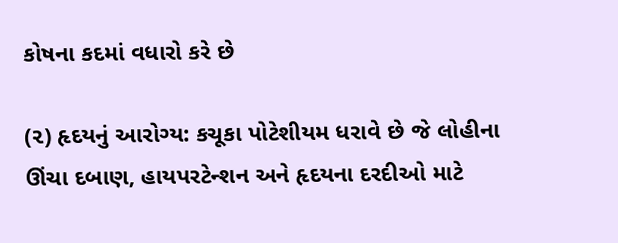કોષના કદમાં વધારો કરે છે

(૨) હૃદયનું આરોગ્ય: કચૂકા પોટેશીયમ ધરાવે છે જે લોહીના ઊંચા દબાણ, હાયપરટેન્શન અને હૃદયના દરદીઓ માટે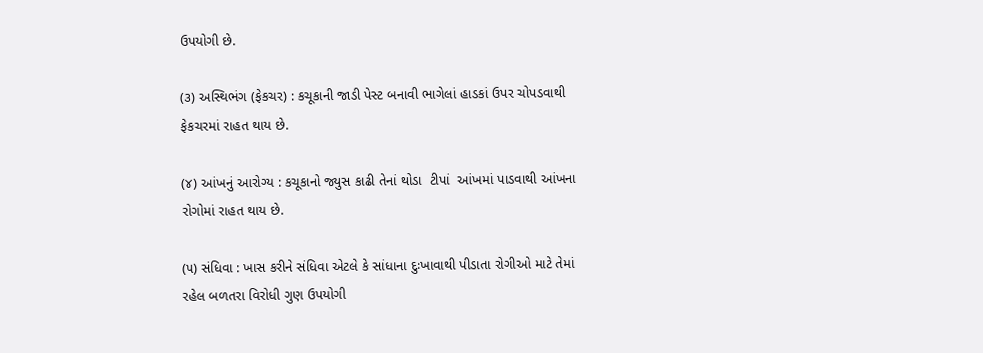ઉપયોગી છે.

(૩) અસ્થિભંગ (ફેકચર) : કચૂકાની જાડી પેસ્ટ બનાવી ભાગેલાં હાડકાં ઉપર ચોપડવાથી ફેકચરમાં રાહત થાય છે.

(૪) આંખનું આરોગ્ય : કચૂકાનો જ્યુસ કાઢી તેનાં થોડા  ટીપાં  આંખમાં પાડવાથી આંખના રોગોમાં રાહત થાય છે.

(૫) સંધિવા : ખાસ કરીને સંધિવા એટલે કે સાંધાના દુઃખાવાથી પીડાતા રોગીઓ માટે તેમાં રહેલ બળતરા વિરોધી ગુણ ઉપયોગી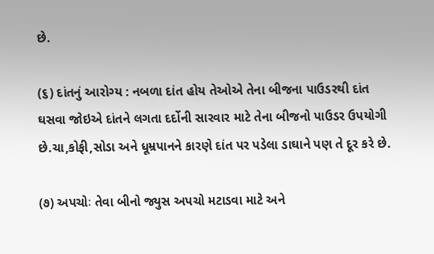છે.

(૬) દાંતનું આરોગ્ય : નબળા દાંત હોય તેઓએ તેના બીજના પાઉડરથી દાંત ઘસવા જોઇએ દાંતને લગતા દર્દોની સારવાર માટે તેના બીજનો પાઉડર ઉપયોગી છે.ચા,કોફી,સોડા અને ધૂમ્રપાનને કારણે દાંત પર પડેલા ડાઘાને પણ તે દૂર કરે છે.

(૭) અપચોઃ તેવા બીનો જ્યુસ અપચો મટાડવા માટે અને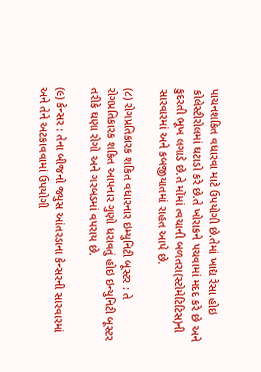પાચનશકિત વધારવા માટે ઉપયોગી છે.તેમાં ખાદ્ય રેસા હોઇ કોલેસ્ટીરોલમાં ઘટાડો કરે છે.તે ખોરાકને પચવામાં મદદ કરે છે અને કુદરતી ભૂખ લગાડે છે.તે મોંમાં ત્વચાની બળતરા(સ્ટોમેટિટિસ)ની સારવારમાં અને કબજીયાતમાં રાહત આપે છે.

(૮) રોગપ્રતિકારક શકિત વધારનાર ઇમ્યુનિટી બૂસ્ટર : તે રોગપ્રતિકારક શકિત આપનાર ગુણો ધરાવતું હોઇ ઇન્યુનિટી બૂસ્ટર તરીકે ઘણા રોગો અને ગરબડમાં વપરાય છે.

(૯) કેન્સર : તેના બીજનો જ્યુસ આંતરડાના કેન્સરની સારવારમાં અને તેને અટકાવવામાં ઉપયોગી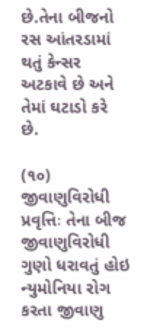છે.તેના બીજનો રસ આંતરડામાં થતું કેન્સર અટકાવે છે અને તેમાં ઘટાડો કરે છે.

(૧૦) જીવાણુવિરોધી પ્રવૃત્તિઃ તેના બીજ જીવાણુવિરોધી ગુણો ધરાવતું હોઇ ન્યુમોનિયા રોગ કરતા જીવાણુ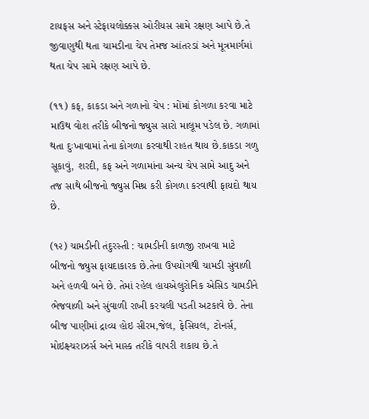ટાયફસ અને સ્ટેફાયલોક્કસ ઓરીયસ સામે રક્ષણ આપે છે.તે જીવાણુથી થતા ચામડીના ચેપ તેમજ આંતરડાં અને મૂત્રમાર્ગમાં થતા ચેપ સામે રક્ષણ આપે છે.

(૧૧) કફ, કાકડા અને ગળાનો ચેપ : મોંમાં કોગળા કરવા માટે માઉથ વોશ તરીકે બીજનો જ્યુસ સારો માલૂમ પડેલ છે. ગળામાં થતા દુઃખાવામાં તેના કોગળા કરવાથી રાહત થાય છે.કાકડા ગળુ સૂકાવું, શરદી, કફ અને ગળામાંના અન્ય ચેપ સામે આદુ અને તજ સાથે બીજનો જ્યુસ મિશ્ર કરી કોગળા કરવાથી ફાયદો થાય છે.

(૧૨) ચામડીની તંદુરસ્તી : ચામડીની કાળજી રાખવા માટે બીજનો જ્યુસ ફાયદાકારક છે.તેના ઉપયોગથી ચામડી સુંવાળી અને હળવી બને છે. તેમાં રહેલ હાયએલુરોનિક એસિડ ચામડીને ભેજવાળી અને સુંવાળી રાખી કરચલી પડતી અટકાવે છે. તેના બીજ પાણીમાં દ્રાવ્ય હોઇ સીરમ,જેલ, ફેસિયલ, ટોનર્સ, મોઇક્ષ્ચરાઝર્સ અને માસ્ક તરીકે વાપરી શકાય છે.તે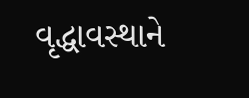વૃદ્ધાવસ્થાને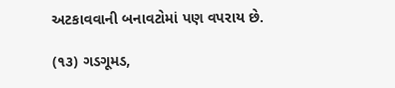અટકાવવાની બનાવટોમાં પણ વપરાય છે.

(૧૩) ગડગૂમડ,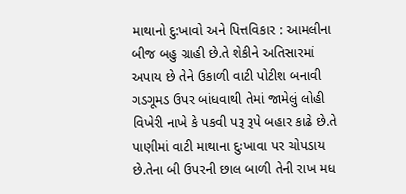માથાનો દુ:ખાવો અને પિત્તવિકાર : આમલીના બીજ બહુ ગ્રાહી છે.તે શેકીને અતિસારમાં અપાય છે તેને ઉકાળી વાટી પોટીશ બનાવી ગડગૂમડ ઉપર બાંધવાથી તેમાં જામેલું લોહી વિખેરી નાખે કે પકવી પરૂ રૂપે બહાર કાઢે છે.તે પાણીમાં વાટી માથાના દુઃખાવા પર ચોપડાય છે.તેના બી ઉપરની છાલ બાળી તેની રાખ મધ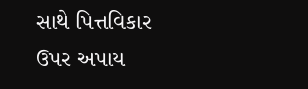સાથે પિત્તવિકાર ઉપર અપાય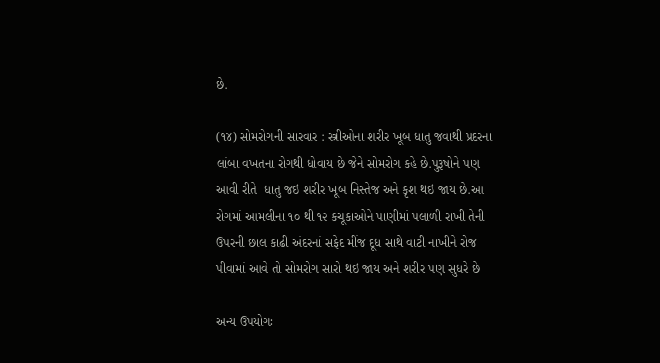છે.

(૧૪) સોમરોગની સારવાર : સ્ત્રીઓના શરીર ખૂબ ધાતુ જવાથી પ્રદરના લાંબા વખતના રોગથી ધોવાય છે જેને સોમરોગ કહે છે.પુરૂષોને પણ આવી રીતે  ધાતુ જઇ શરીર ખૂબ નિસ્તેજ અને કૃશ થઇ જાય છે.આ રોગમાં આમલીના ૧૦ થી ૧૨ કચૂકાઓને પાણીમાં પલાળી રાખી તેની ઉપરની છાલ કાઢી અંદરનાં સફેદ મીંજ દૂધ સાથે વાટી નાખીને રોજ પીવામાં આવે તો સોમરોગ સારો થઇ જાય અને શરીર પણ સુધરે છે

અન્ય ઉપયોગઃ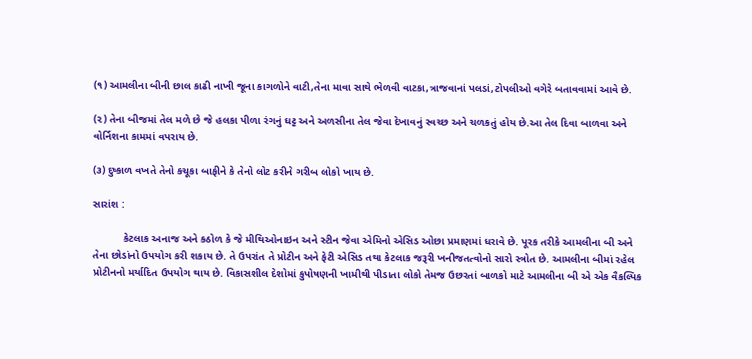(૧) આમલીના બીની છાલ કાઢી નાખી જૂના કાગળોને વાટી,તેના માવા સાથે ભેળવી વાટકા,ત્રાજવાનાં પલડાં,ટોપલીઓ વગેરે બતાવવામાં આવે છે.

(૨) તેના બીજમાં તેલ મળે છે જે હલકા પીળા રંગનું ઘટ્ટ અને અળસીના તેલ જેવા દેખાવનું સ્વચ્છ અને ચળકતું હોય છે.આ તેલ દિવા બાળવા અને વોર્નિશના કામમાં વપરાય છે.

(૩) દુષ્કાળ વખતે તેનો કચૂકા બાફીને કે તેનો લોટ કરીને ગરીબ લોકો ખાય છે.

સારાંશ :

          કેટલાક અનાજ અને કઠોળ કે જે મીથિઓનાઇન અને સ્ટીન જેવા એમિનો એસિડ ઓછા પ્રમાણમાં ધરાવે છે. પૂરક તરીકે આમલીના બી અને તેના છોડાંનો ઉપયોગ કરી શકાય છે. તે ઉપરાંત તે પ્રોટીન અને ફેટી એસિડ તથા કેટલાક જરૂરી ખનીજતત્વોનો સારો સ્ત્રોત છે. આમલીના બીમાં રહેલ પ્રોટીનનો મર્યાદિત ઉપયોગ થાય છે. વિકાસશીલ દેશોમાં કુપોષણની ખામીથી પીડાતા લોકો તેમજ ઉછરતાં બાળકો માટે આમલીના બી એ એક વૈકલ્પિક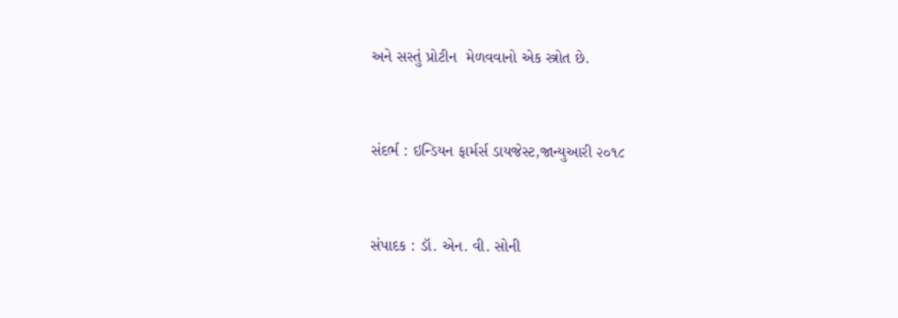અને સસ્તું પ્રોટીન  મેળવવાનો એક સ્ત્રોત છે.


સંદર્ભ : ઇન્ડિયન ફાર્મર્સ ડાયજેસ્ટ,જાન્યુઆરી ૨૦૧૮


સંપાદક : ડૉ. એન. વી. સોની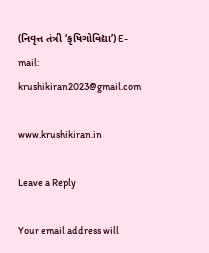(નિવૃત્ત તંત્રી ‘કૃષિગોવિદ્યા’) E-mail: krushikiran2023@gmail.com

www.krushikiran.in

Leave a Reply

Your email address will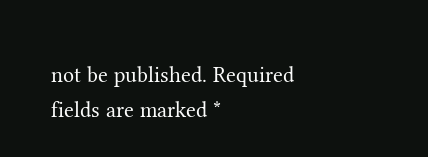not be published. Required fields are marked *